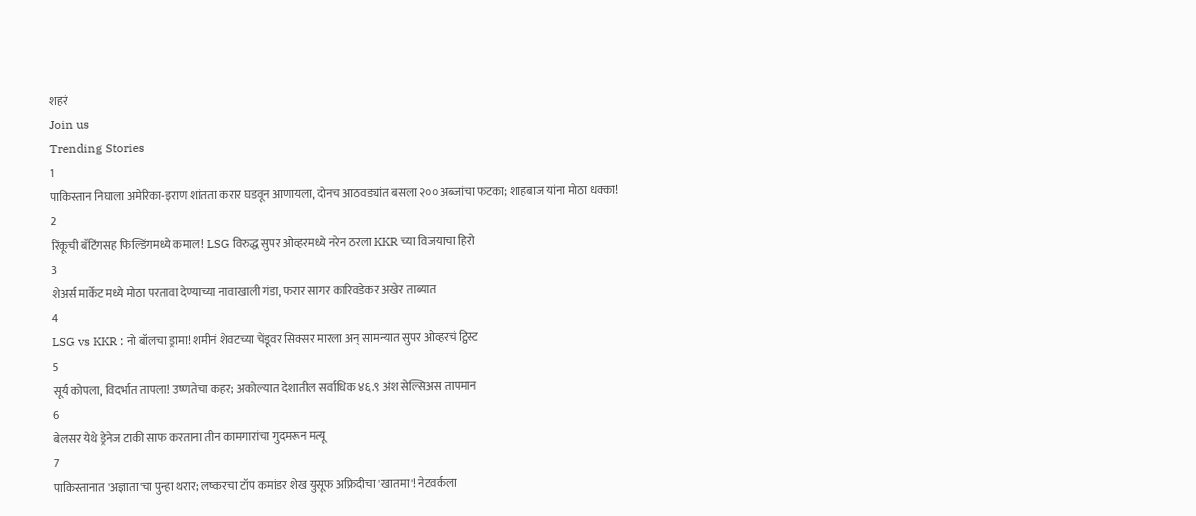शहरं
Join us
Trending Stories
1
पाकिस्तान निघाला अमेरिका-इराण शांतता करार घडवून आणायला, दोनच आठवड्यांत बसला २०० अब्जांचा फटका; शाहबाज यांना मोठा धक्का!
2
रिंकूची बॅटिंगसह फिल्डिंगमध्ये कमाल! LSG विरुद्ध सुपर ओव्हरमध्ये नरेन ठरला KKR च्या विजयाचा हिरो
3
शेअर्स मार्केट मध्ये मोठा परतावा देण्याच्या नावाखाली गंडा, फरार सागर कारिवडेकर अखेर ताब्यात
4
LSG vs KKR : नो बॉलचा ड्रामा! शमीनं शेवटच्या चेंडूवर सिक्सर मारला अन् सामन्यात सुपर ओव्हरचं ट्विस्ट
5
सूर्य कोपला, विदर्भात तापला! उष्णतेचा कहर; अकोल्यात देशातील सर्वाधिक ४६.९ अंश सेल्सिअस तापमान
6
बेलसर येथे ड्रेनेज टाकी साफ करताना तीन कामगारांचा गुदमरून मत्यू
7
पाकिस्तानात 'अज्ञाता'चा पुन्हा थरार; लष्करचा टॉप कमांडर शेख युसूफ अफ्रिदीचा 'खातमा'! नेटवर्कला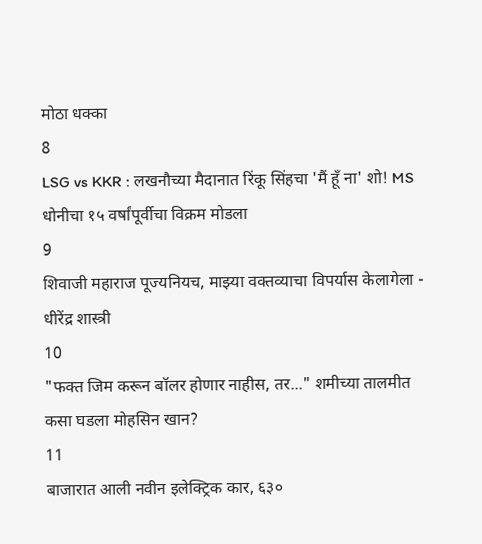मोठा धक्का
8
LSG vs KKR : लखनौच्या मैदानात रिंकू सिंहचा 'मैं हूँ ना' शो! MS धोनीचा १५ वर्षांपूर्वीचा विक्रम मोडला
9
शिवाजी महाराज पूज्यनियच, माझ्या वक्तव्याचा विपर्यास केलागेला - धीरेंद्र शास्त्री
10
"फक्त जिम करून बॉलर होणार नाहीस, तर..." शमीच्या तालमीत कसा घडला मोहसिन खान?
11
बाजारात आली नवीन इलेक्ट्रिक कार, ६३०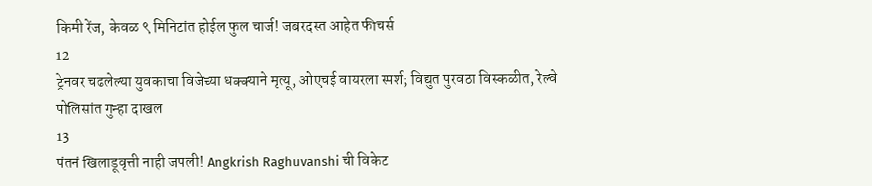किमी रेंज, केवळ ९ मिनिटांत होईल फुल चार्ज! जबरदस्त आहेत फीचर्स
12
ट्रेनवर चढलेल्या युवकाचा विजेच्या धक्क्याने मृत्यू, ओएचई वायरला स्पर्श; विद्युत पुरवठा विस्कळीत, रेल्वे पोलिसांत गुन्हा दाखल
13
पंतनं खिलाडूवृत्ती नाही जपली! Angkrish Raghuvanshi ची विकेट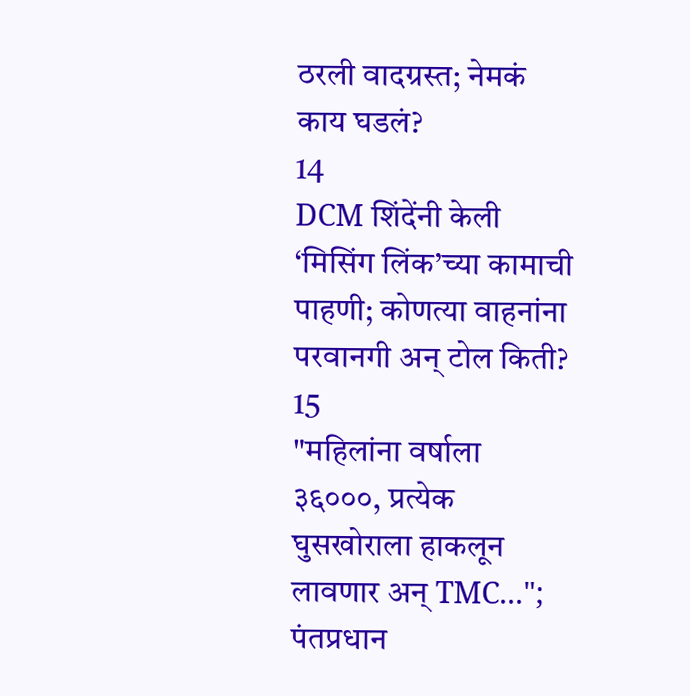ठरली वादग्रस्त; नेमकं काय घडलं?
14
DCM शिंदेंनी केली ‘मिसिंग लिंक’च्या कामाची पाहणी; कोणत्या वाहनांना परवानगी अन् टोल किती?
15
"महिलांना वर्षाला ३६०००, प्रत्येक घुसखोराला हाकलून लावणार अन् TMC..."; पंतप्रधान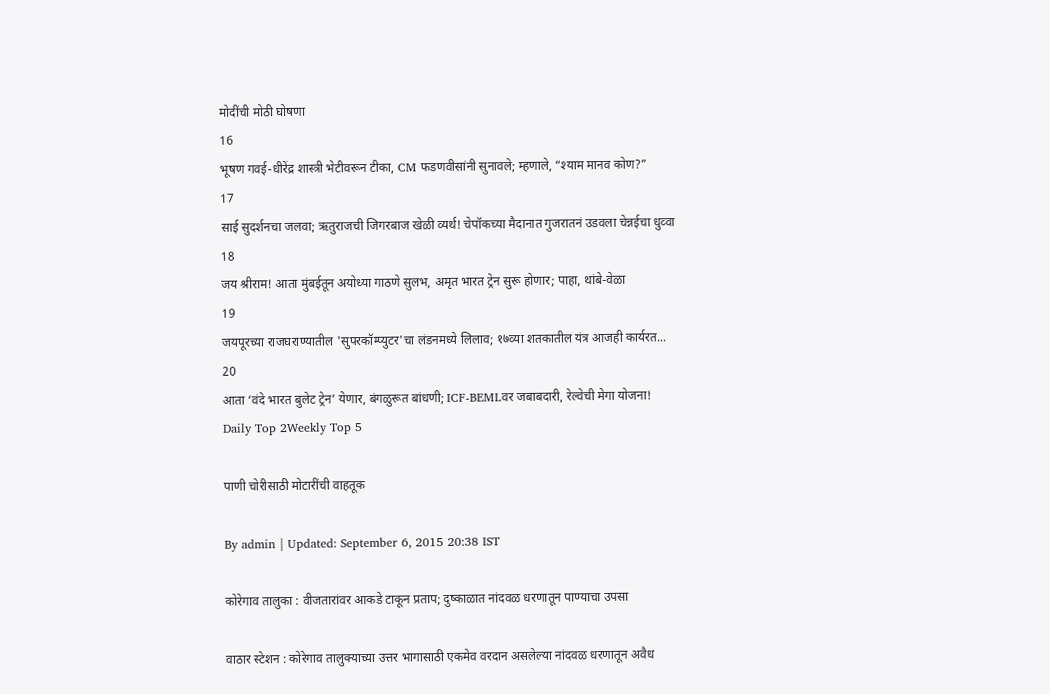मोदींची मोठी घोषणा
16
भूषण गवई-धीरेंद्र शास्त्री भेटीवरून टीका, CM फडणवीसांनी सुनावले; म्हणाले, “श्याम मानव कोण?”
17
साई सुदर्शनचा जलवा; ऋतुराजची जिगरबाज खेळी व्यर्थ! चेपॉकच्या मैदानात गुजरातनं उडवला चेन्नईचा धुव्वा
18
जय श्रीराम! आता मुंबईतून अयोध्या गाठणे सुलभ, अमृत भारत ट्रेन सुरू होणार; पाहा, थांबे-वेळा
19
जयपूरच्या राजघराण्यातील 'सुपरकॉम्प्युटर'चा लंडनमध्ये लिलाव; १७व्या शतकातील यंत्र आजही कार्यरत...
20
आता ‘वंदे भारत बुलेट ट्रेन’ येणार, बंगळुरूत बांधणी; ICF-BEMLवर जबाबदारी, रेल्वेची मेगा योजना!
Daily Top 2Weekly Top 5

पाणी चोरीसाठी मोटारींची वाहतूक

By admin | Updated: September 6, 2015 20:38 IST

कोरेगाव तालुका : वीजतारांवर आकडे टाकून प्रताप; दुष्काळात नांदवळ धरणातून पाण्याचा उपसा

वाठार स्टेशन : कोरेगाव तालुक्याच्या उत्तर भागासाठी एकमेव वरदान असलेल्या नांदवळ धरणातून अवैध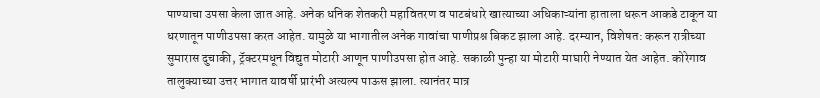पाण्याचा उपसा केला जात आहे. अनेक धनिक शेतकरी महावितरण व पाटबंधारे खात्याच्या अधिकाऱ्यांना हाताला धरून आकडे टाकून या धरणातून पाणीउपसा करत आहेत. यामुळे या भागातील अनेक गावांचा पाणीप्रश्न बिकट झाला आहे. दरम्यान, विशेषत: करून रात्रीच्या सुमारास दुचाकी, ट्रॅक्टरमधून विद्युत मोटारी आणून पाणीउपसा होत आहे. सकाळी पुन्हा या मोटारी माघारी नेण्यात येत आहेत. कोरेगाव तालुक्याच्या उत्तर भागात यावर्षी प्रारंभी अत्यल्प पाऊस झाला. त्यानंतर मात्र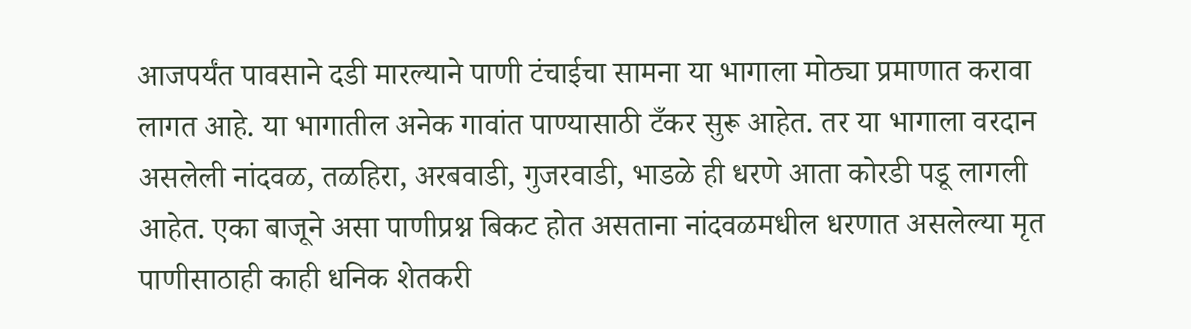आजपर्यंत पावसाने दडी मारल्याने पाणी टंचाईचा सामना या भागाला मोठ्या प्रमाणात करावा लागत आहे. या भागातील अनेक गावांत पाण्यासाठी टँकर सुरू आहेत. तर या भागाला वरदान असलेली नांदवळ, तळहिरा, अरबवाडी, गुजरवाडी, भाडळे ही धरणे आता कोरडी पडू लागली आहेत. एका बाजूने असा पाणीप्रश्न बिकट होत असताना नांदवळमधील धरणात असलेल्या मृत पाणीसाठाही काही धनिक शेतकरी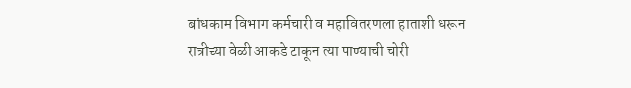बांधकाम विभाग कर्मचारी व महावितरणला हाताशी धरून रात्रीच्या वेळी आकडे टाकून त्या पाण्याची चोरी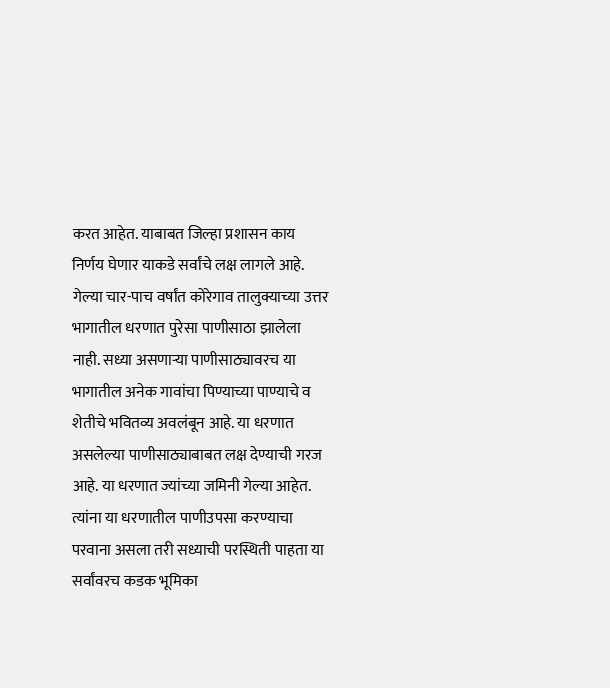करत आहेत. याबाबत जिल्हा प्रशासन काय निर्णय घेणार याकडे सर्वांचे लक्ष लागले आहे. गेल्या चार-पाच वर्षांत कोरेगाव तालुक्याच्या उत्तर भागातील धरणात पुरेसा पाणीसाठा झालेला नाही. सध्या असणाऱ्या पाणीसाठ्यावरच या भागातील अनेक गावांचा पिण्याच्या पाण्याचे व शेतीचे भवितव्य अवलंबून आहे. या धरणात असलेल्या पाणीसाठ्याबाबत लक्ष देण्याची गरज आहे. या धरणात ज्यांच्या जमिनी गेल्या आहेत. त्यांना या धरणातील पाणीउपसा करण्याचा परवाना असला तरी सध्याची परस्थिती पाहता या सर्वांवरच कडक भूमिका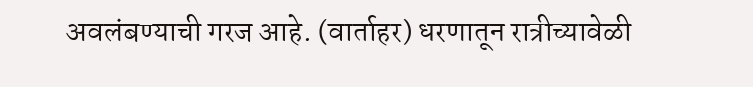अवलंबण्याची गरज आहे. (वार्ताहर) धरणातून रात्रीच्यावेळी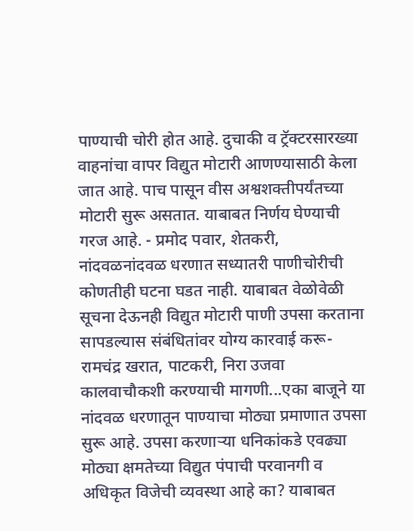पाण्याची चोरी होत आहे. दुचाकी व ट्रॅक्टरसारख्या वाहनांचा वापर विद्युत मोटारी आणण्यासाठी केला जात आहे. पाच पासून वीस अश्वशक्तीपर्यंतच्या मोटारी सुरू असतात. याबाबत निर्णय घेण्याची गरज आहे. - प्रमोद पवार, शेतकरी, नांदवळनांदवळ धरणात सध्यातरी पाणीचोरीची कोणतीही घटना घडत नाही. याबाबत वेळोवेळी सूचना देऊनही विद्युत मोटारी पाणी उपसा करताना सापडल्यास संबंधितांवर योग्य कारवाई करू- रामचंद्र खरात, पाटकरी, निरा उजवा कालवाचौकशी करण्याची मागणी...एका बाजूने या नांदवळ धरणातून पाण्याचा मोठ्या प्रमाणात उपसा सुरू आहे. उपसा करणाऱ्या धनिकांकडे एवढ्या मोठ्या क्षमतेच्या विद्युत पंपाची परवानगी व अधिकृत विजेची व्यवस्था आहे का? याबाबत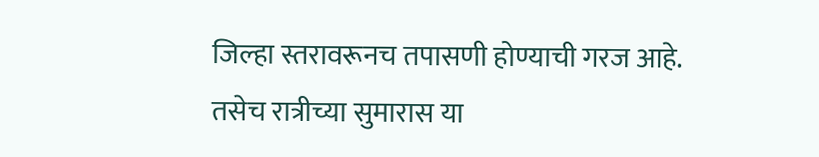जिल्हा स्तरावरूनच तपासणी होण्याची गरज आहे. तसेच रात्रीच्या सुमारास या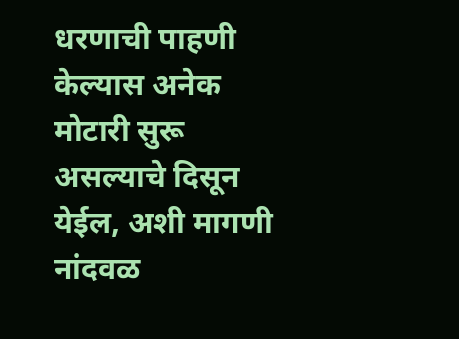धरणाची पाहणी केल्यास अनेक मोटारी सुरू असल्याचे दिसून येईल, अशी मागणी नांदवळ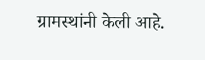ग्रामस्थांनी केली आहे.